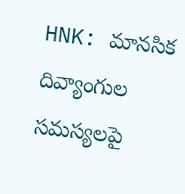HNK: మానసిక దివ్యాంగుల సమస్యలపై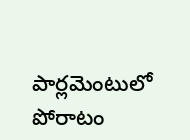పార్లమెంటులో పోరాటం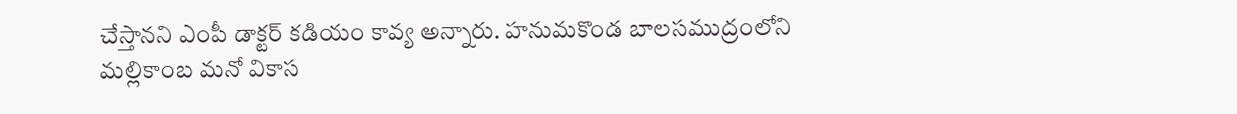చేస్తానని ఎంపీ డాక్టర్ కడియం కావ్య అన్నారు. హనుమకొండ బాలసముద్రంలోని మల్లికాంబ మనో వికాస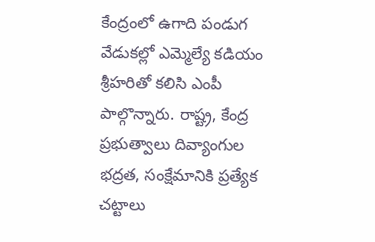కేంద్రంలో ఉగాది పండుగ వేడుకల్లో ఎమ్మెల్యే కడియం శ్రీహరితో కలిసి ఎంపీ పాల్గొన్నారు. రాష్ట్ర, కేంద్ర ప్రభుత్వాలు దివ్యాంగుల భద్రత, సంక్షేమానికి ప్రత్యేక చట్టాలు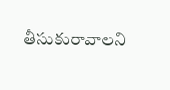తీసుకురావాలని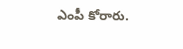ఎంపీ కోరారు.